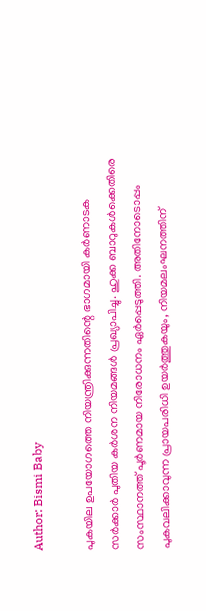Author: Bismi Baby

പുകയില ഉപയോഗത്തെ നിയന്ത്രിക്കുന്നതിന്റെ ഭാഗമായി കര്‍ണാടക സര്‍ക്കാര്‍ പുതിയ കര്‍ശന നിയമങ്ങള്‍ പ്രഖ്യാപിച്ചു. ഹുക്ക ബാറുകള്‍ക്കെതിരെ സംസ്ഥാനത്ത് പൂര്‍ണമായ നിരോധനം ഏര്‍പ്പെടുത്തി. അതിനോടൊപ്പം പുകവലിക്കാവുന്ന പ്രായപരിധി ഉയർത്തുകയും, നിയമലംഘനത്തിന്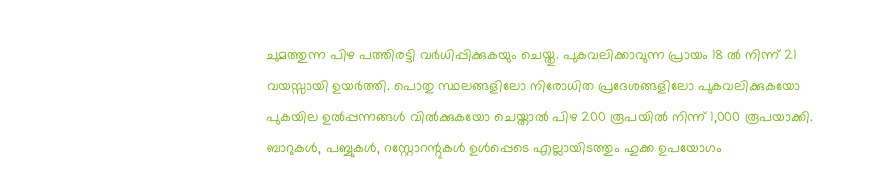ചുമത്തുന്ന പിഴ പത്തിരട്ടി വര്‍ധിപ്പിക്കുകയും ചെയ്തു. പുകവലിക്കാവുന്ന പ്രായം 18 ല്‍ നിന്ന് 21 വയസ്സായി ഉയര്‍ത്തി. പൊതു സ്ഥലങ്ങളിലോ നിരോധിത പ്രദേശങ്ങളിലോ പുകവലിക്കുകയോ പുകയില ഉല്‍പ്പന്നങ്ങള്‍ വില്‍ക്കുകയോ ചെയ്താല്‍ പിഴ 200 രൂപയില്‍ നിന്ന് 1,000 രൂപയാക്കി. ബാറുകള്‍, പബ്ബുകള്‍, റസ്റ്റോറന്റുകള്‍ ഉള്‍പ്പെടെ എല്ലായിടത്തും ഹുക്ക ഉപയോഗം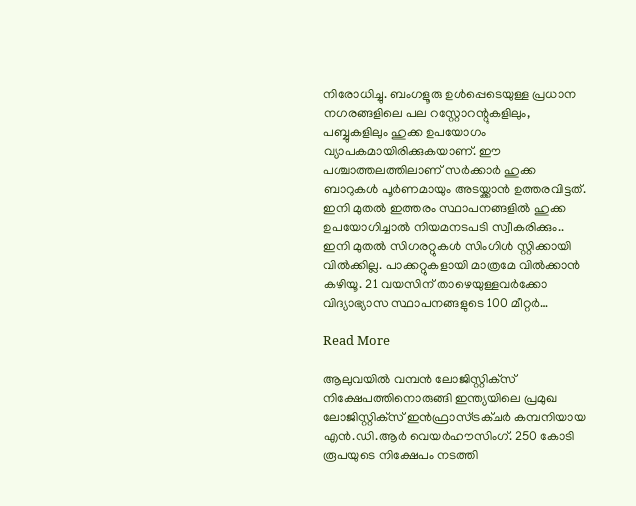നിരോധിച്ചു. ബംഗളൂരു ഉൾപ്പെടെയുള്ള പ്രധാന നഗരങ്ങളിലെ പല റസ്റ്റോറന്റുകളിലും, പബ്ബുകളിലും ഹുക്ക ഉപയോഗം വ്യാപകമായിരിക്കുകയാണ്. ഈ പശ്ചാത്തലത്തിലാണ് സര്‍ക്കാര്‍ ഹുക്ക ബാറുകള്‍ പൂർണമായും അടയ്ക്കാൻ ഉത്തരവിട്ടത്. ഇനി മുതൽ ഇത്തരം സ്ഥാപനങ്ങളിൽ ഹുക്ക ഉപയോഗിച്ചാൽ നിയമനടപടി സ്വീകരിക്കും.. ഇനി മുതല്‍ സിഗരറ്റുകള്‍ സിംഗിള്‍ സ്റ്റിക്കായി വില്‍ക്കില്ല. പാക്കറ്റുകളായി മാത്രമേ വിൽക്കാൻ കഴിയൂ. 21 വയസിന് താഴെയുള്ളവര്‍ക്കോ വിദ്യാഭ്യാസ സ്ഥാപനങ്ങളുടെ 100 മീറ്റര്‍…

Read More

ആലുവയില്‍ വമ്പന്‍ ലോജിസ്റ്റിക്‌സ് നിക്ഷേപത്തിനൊരുങ്ങി ഇന്ത്യയിലെ പ്രമുഖ ലോജിസ്റ്റിക്‌സ് ഇൻഫ്രാസ്ട്രക്ചർ കമ്പനിയായ എന്‍.ഡി.ആര്‍ വെയര്‍ഹൗസിംഗ്. 250 കോടി രൂപയുടെ നിക്ഷേപം നടത്തി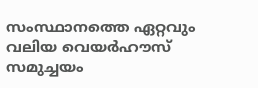സംസ്ഥാനത്തെ ഏറ്റവും വലിയ വെയര്‍ഹൗസ് സമുച്ചയം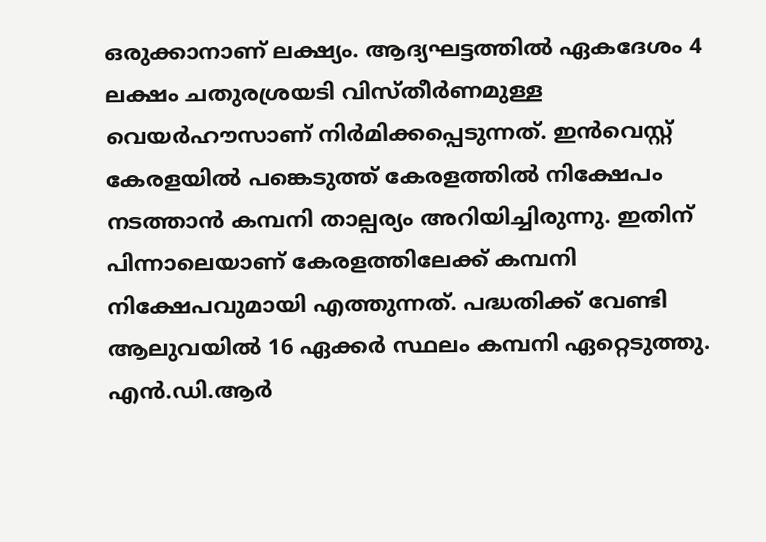ഒരുക്കാനാണ് ലക്ഷ്യം. ആദ്യഘട്ടത്തിൽ ഏകദേശം 4 ലക്ഷം ചതുരശ്രയടി വിസ്തീർണമുള്ള വെയര്‍ഹൗസാണ് നിർമിക്കപ്പെടുന്നത്. ഇന്‍വെസ്റ്റ് കേരളയില്‍ പങ്കെടുത്ത് കേരളത്തില്‍ നിക്ഷേപം നടത്താന്‍ കമ്പനി താല്പര്യം അറിയിച്ചിരുന്നു. ഇതിന് പിന്നാലെയാണ് കേരളത്തിലേക്ക് കമ്പനി നിക്ഷേപവുമായി എത്തുന്നത്. പദ്ധതിക്ക് വേണ്ടി ആലുവയില്‍ 16 ഏക്കര്‍ സ്ഥലം കമ്പനി ഏറ്റെടുത്തു. എന്‍.ഡി.ആര്‍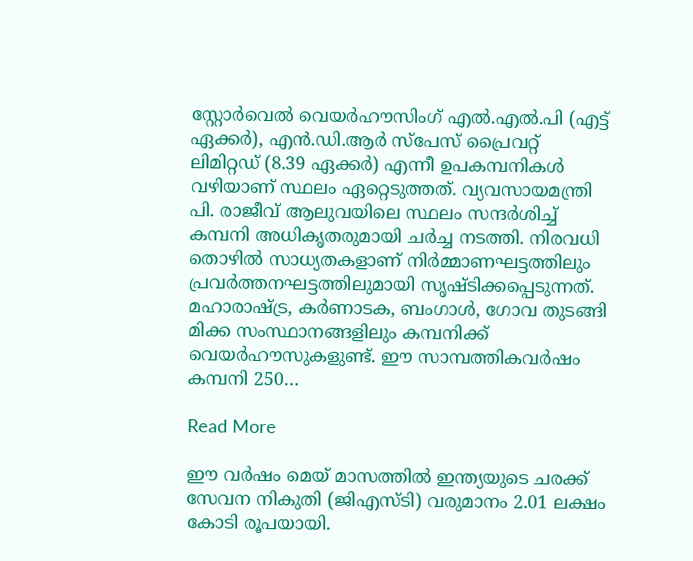സ്റ്റോര്‍വെല്‍ വെയര്‍ഹൗസിംഗ് എല്‍.എല്‍.പി (എട്ട് ഏക്കര്‍), എന്‍.ഡി.ആര്‍ സ്പേസ് പ്രൈവറ്റ് ലിമിറ്റഡ് (8.39 ഏക്കര്‍) എന്നീ ഉപകമ്പനികള്‍ വഴിയാണ് സ്ഥലം ഏറ്റെടുത്തത്. വ്യവസായമന്ത്രി പി. രാജീവ് ആലുവയിലെ സ്ഥലം സന്ദര്‍ശിച്ച് കമ്പനി അധികൃതരുമായി ചര്‍ച്ച നടത്തി. നിരവധി തൊഴിൽ സാധ്യതകളാണ് നിർമ്മാണഘട്ടത്തിലും പ്രവർത്തനഘട്ടത്തിലുമായി സൃഷ്ടിക്കപ്പെടുന്നത്. മഹാരാഷ്ട്ര, കര്‍ണാടക, ബംഗാള്‍, ഗോവ തുടങ്ങി മിക്ക സംസ്ഥാനങ്ങളിലും കമ്പനിക്ക് വെയര്‍ഹൗസുകളുണ്ട്. ഈ സാമ്പത്തികവര്‍ഷം കമ്പനി 250…

Read More

ഈ വർഷം മെയ് മാസത്തിൽ ഇന്ത്യയുടെ ചരക്ക് സേവന നികുതി (ജിഎസ്ടി) വരുമാനം 2.01 ലക്ഷം കോടി രൂപയായി.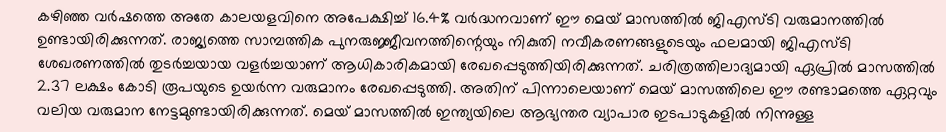കഴിഞ്ഞ വർഷത്തെ അതേ കാലയളവിനെ അപേക്ഷിച്ച് 16.4% വർദ്ധനവാണ് ഈ മെയ് മാസത്തിൽ ജിഎസ്ടി വരുമാനത്തിൽ ഉണ്ടായിരിക്കുന്നത്. രാജ്യത്തെ സാമ്പത്തിക പുനരുജ്ജീവനത്തിന്റെയും നികുതി നവീകരണങ്ങളുടെയും ഫലമായി ജിഎസ്ടി ശേഖരണത്തിൽ തുടർച്ചയായ വളർച്ചയാണ് ആധികാരികമായി രേഖപ്പെടുത്തിയിരിക്കുന്നത്. ചരിത്രത്തിലാദ്യമായി ഏപ്രിൽ മാസത്തിൽ 2.37 ലക്ഷം കോടി രൂപയുടെ ഉയർന്ന വരുമാനം രേഖപ്പെടുത്തി. അതിന് പിന്നാലെയാണ് മെയ് മാസത്തിലെ ഈ രണ്ടാമത്തെ ഏറ്റവും വലിയ വരുമാന നേട്ടമുണ്ടായിരിക്കുന്നത്. മെയ് മാസത്തിൽ ഇന്ത്യയിലെ ആഭ്യന്തര വ്യാപാര ഇടപാടുകളിൽ നിന്നുള്ള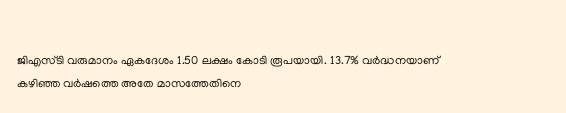ജിഎസ്ടി വരുമാനം ഏകദേശം 1.50 ലക്ഷം കോടി രൂപയായി. 13.7% വർദ്ധനയാണ് കഴിഞ്ഞ വർഷത്തെ അതേ മാസത്തേതിനെ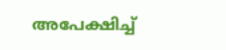അപേക്ഷിച്ച്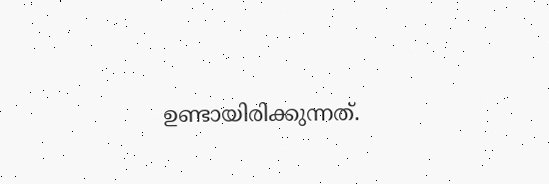ഉണ്ടായിരിക്കുന്നത്.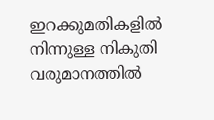ഇറക്കുമതികളിൽ നിന്നുള്ള നികുതി വരുമാനത്തിൽ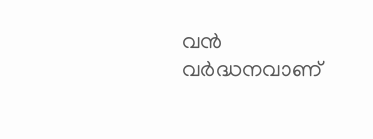വൻ വർദ്ധനവാണ്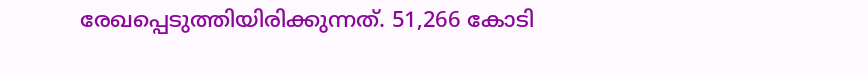രേഖപ്പെടുത്തിയിരിക്കുന്നത്. 51,266 കോടി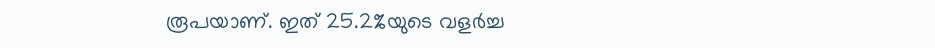രൂപയാണ്. ഇത് 25.2%യുടെ വളർച്ച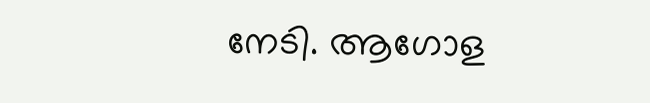നേടി. ആഗോള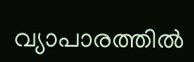വ്യാപാരത്തിൽ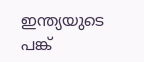ഇന്ത്യയുടെ പങ്ക്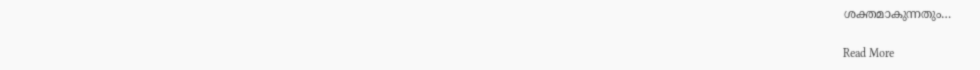ശക്തമാകുന്നതും…

Read More